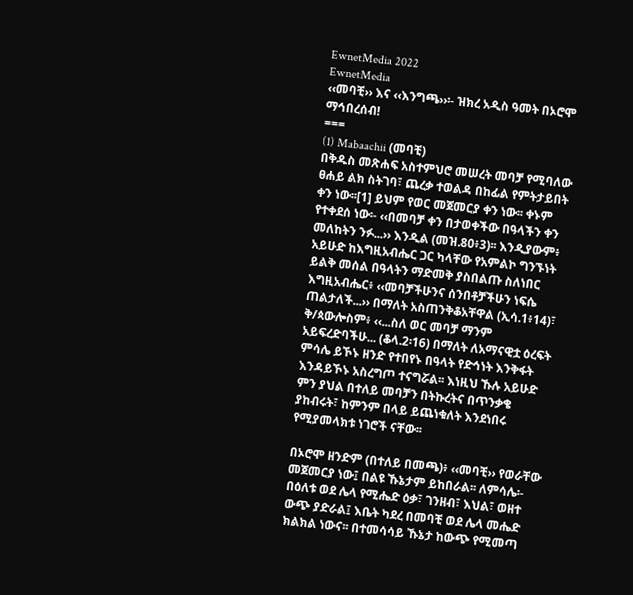EwnetMedia 2022
EwnetMedia
‹‹መባቺ›› እና ‹‹እንግጫ››፡- ዝክረ አዲስ ዓመት በኦሮሞ ማኅበረሰብ!
===
(1) Mabaachii (መባቺ)
በቅዱስ መጽሐፍ አስተምህሮ መሠረት መባቻ የሚባለው ፀሐይ ልክ ስትገባ፣ ጨረቃ ተወልዳ በከፊል የምትታይበት ቀን ነው፡፡[1] ይህም የወር መጀመርያ ቀን ነው፡፡ ቀኑም የተቀደሰ ነው፡- ‹‹በመባቻ ቀን በታወቀችው በዓላችን ቀን መለከትን ንፉ...›› እንዲል (መዝ.80፥3)፡፡ እንዲያውም፥ አይሁድ ከእግዚአብሔር ጋር ካላቸው የአምልኮ ግንኙነት ይልቅ መሰል በዓላትን ማድመቅ ያስበልጡ ስለነበር እግዚአብሔር፥ ‹‹መባቻችሁንና ሰንበቶቻችሁን ነፍሴ ጠልታለች...›› በማለት አስጠንቅቆአቸዋል (ኢሳ.1፥14)፣ ቅ/ጳውሎስም፥ ‹‹...ስለ ወር መባቻ ማንም አይፍረድባችሁ... (ቆላ.2፡16) በማለት ለአማናዊቷ ዕረፍት ምሳሌ ይኾኑ ዘንድ የተበየኑ በዓላት የድኅነት እንቅፋት እንዳይኾኑ አስረግጦ ተናግሯል፡፡ እነዚህ ኹሉ አይሁድ ምን ያህል በተለይ መባቻን በትኩረትና በጥንቃቄ ያከብሩት፣ ከምንም በላይ ይጨነቁለት እንደነበሩ የሚያመላክቱ ነገሮች ናቸው፡፡

በኦሮሞ ዘንድም (በተለይ በመጫ)፥ ‹‹መባቺ›› የወራቸው መጀመርያ ነው፤ በልዩ ኹኔታም ይከበራል፡፡ ለምሳሌ፡- በዕለቱ ወደ ሌላ የሚሔድ ዕቃ፣ ገንዘብ፣ እህል፣ ወዘተ ውጭ ያድራል፤ እቤት ካደረ በመባቺ ወደ ሌላ መሔድ ክልክል ነውና፡፡ በተመሳሳይ ኹኔታ ከውጭ የሚመጣ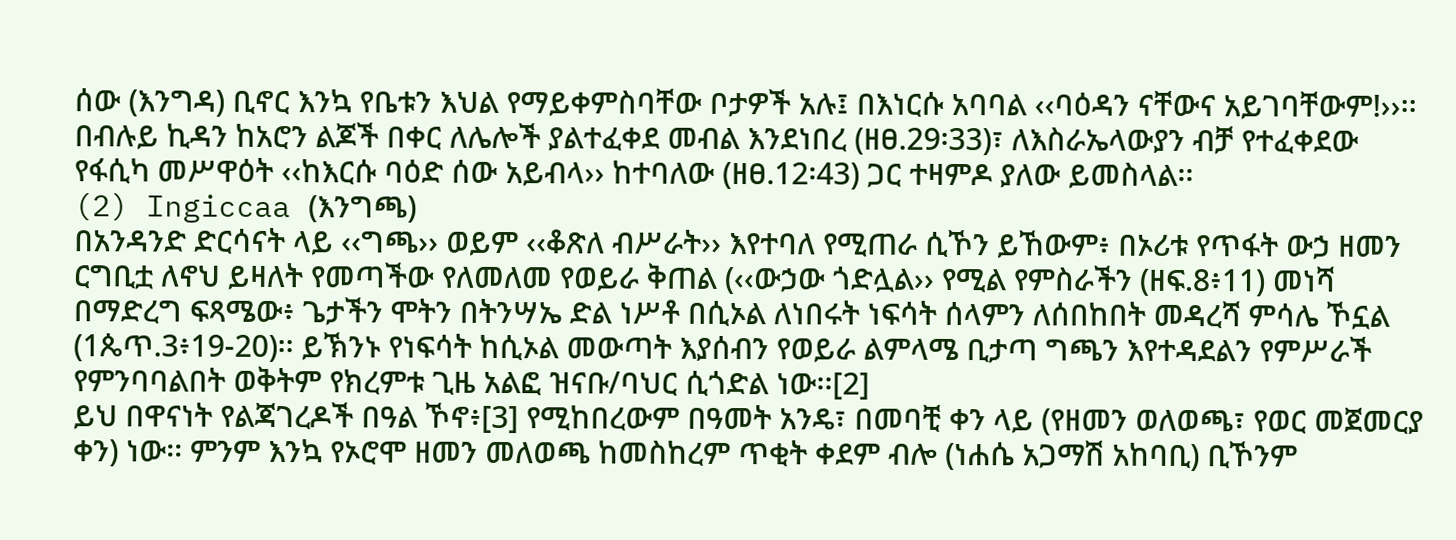ሰው (እንግዳ) ቢኖር እንኳ የቤቱን እህል የማይቀምስባቸው ቦታዎች አሉ፤ በእነርሱ አባባል ‹‹ባዕዳን ናቸውና አይገባቸውም!››፡፡ በብሉይ ኪዳን ከአሮን ልጆች በቀር ለሌሎች ያልተፈቀደ መብል እንደነበረ (ዘፀ.29፡33)፣ ለእስራኤላውያን ብቻ የተፈቀደው የፋሲካ መሥዋዕት ‹‹ከእርሱ ባዕድ ሰው አይብላ›› ከተባለው (ዘፀ.12፡43) ጋር ተዛምዶ ያለው ይመስላል፡፡
(2) Ingiccaa (እንግጫ)
በአንዳንድ ድርሳናት ላይ ‹‹ግጫ›› ወይም ‹‹ቆጽለ ብሥራት›› እየተባለ የሚጠራ ሲኾን ይኸውም፥ በኦሪቱ የጥፋት ውኃ ዘመን ርግቢቷ ለኖህ ይዛለት የመጣችው የለመለመ የወይራ ቅጠል (‹‹ውኃው ጎድሏል›› የሚል የምስራችን (ዘፍ.8፥11) መነሻ በማድረግ ፍጻሜው፥ ጌታችን ሞትን በትንሣኤ ድል ነሥቶ በሲኦል ለነበሩት ነፍሳት ሰላምን ለሰበከበት መዳረሻ ምሳሌ ኾኗል (1ጴጥ.3፥19-20)፡፡ ይኽንኑ የነፍሳት ከሲኦል መውጣት እያሰብን የወይራ ልምላሜ ቢታጣ ግጫን እየተዳደልን የምሥራች የምንባባልበት ወቅትም የክረምቱ ጊዜ አልፎ ዝናቡ/ባህር ሲጎድል ነው፡፡[2]
ይህ በዋናነት የልጃገረዶች በዓል ኾኖ፥[3] የሚከበረውም በዓመት አንዴ፣ በመባቺ ቀን ላይ (የዘመን ወለወጫ፣ የወር መጀመርያ ቀን) ነው፡፡ ምንም እንኳ የኦሮሞ ዘመን መለወጫ ከመስከረም ጥቂት ቀደም ብሎ (ነሐሴ አጋማሽ አከባቢ) ቢኾንም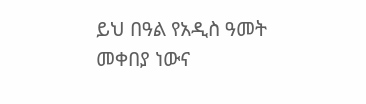ይህ በዓል የአዲስ ዓመት መቀበያ ነውና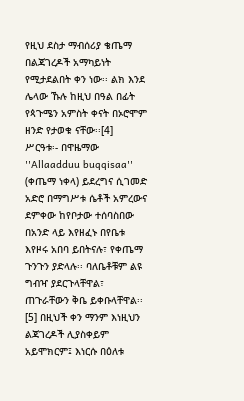የዚህ ደስታ ማብሰሪያ ቄጤማ በልጃገረዶች አማካይነት የሚታደልበት ቀን ነው፡፡ ልክ እንደ ሌላው ኹሉ ከዚህ በዓል በፊት የጳጉሜን አምስት ቀናት በኦሮሞም ዘንድ የታወቁ ናቸው፡፡[4]
ሥርዓቱ፡- በዋዜማው ''Allaadduu buqqisaa'' (ቀጤማ ነቀላ) ይደረግና ሲገመድ አድሮ በማግሥቱ ሴቶች አምረውና ደምቀው ከየቦታው ተሰባስበው በአንድ ላይ እየዘፈኑ በየቤቱ እየዞሩ አበባ ይበትናሉ፣ የቀጤማ ጉንጉን ያድላሉ፡፡ ባለቤቶቹም ልዩ ግብዣ ያደርጉላቸዋል፣ ጠጉራቸውን ቅቤ ይቀቡላቸዋል፡፡[5] በዚህች ቀን ማንም እነዚህን ልጃገረዶች ሊያስቀይም አይሞክርም፤ እነርሱ በዕለቱ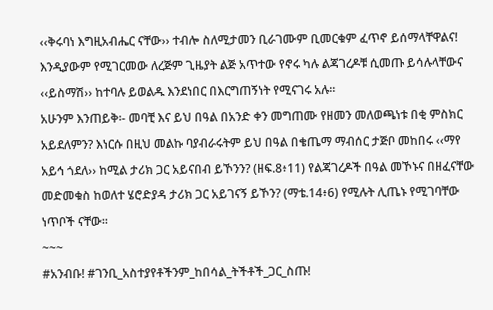‹‹ቅሩባነ እግዚአብሔር ናቸው›› ተብሎ ስለሚታመን ቢራገሙም ቢመርቁም ፈጥኖ ይሰማላቸዋልና! እንዲያውም የሚገርመው ለረጅም ጊዜያት ልጅ አጥተው የኖሩ ካሉ ልጃገረዶቹ ሲመጡ ይሳሉላቸውና ‹‹ይስማሽ›› ከተባሉ ይወልዱ እንደነበር በእርግጠኝነት የሚናገሩ አሉ፡፡
አሁንም እንጠይቅ፡- መባቺ እና ይህ በዓል በአንድ ቀን መግጠሙ የዘመን መለወጫነቱ በቂ ምስክር አይደለምን? እነርሱ በዚህ መልኩ ባያብራሩትም ይህ በዓል በቄጤማ ማብሰር ታጅቦ መከበሩ ‹‹ማየ አይኅ ጎደለ›› ከሚል ታሪክ ጋር አይናበብ ይኾንን? (ዘፍ.8፥11) የልጃገረዶች በዓል መኾኑና በዘፈናቸው መድመቁስ ከወለተ ሄሮድያዳ ታሪክ ጋር አይገናኝ ይኾን? (ማቴ.14፥6) የሚሉት ሊጤኑ የሚገባቸው ነጥቦች ናቸው፡፡
~~~
#አንብቡ! #ገንቢ_አስተያየቶችንም_ከበሳል_ትችቶች_ጋር_ስጡ!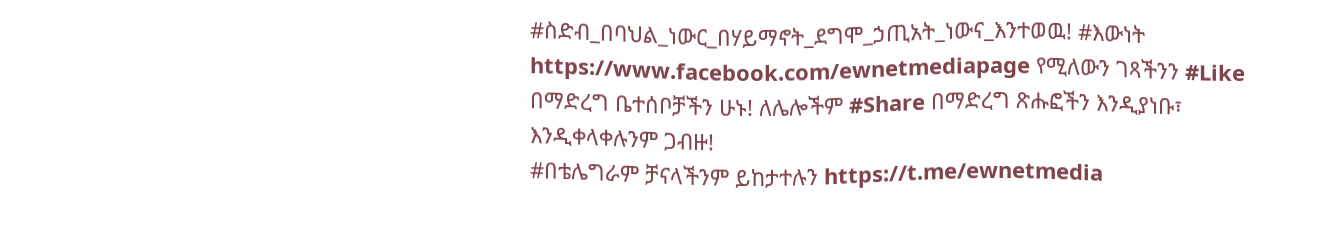#ስድብ_በባህል_ነውር_በሃይማኖት_ደግሞ_ኃጢአት_ነውና_እንተወዉ! #እውነት https://www.facebook.com/ewnetmediapage የሚለውን ገጻችንን #Like በማድረግ ቤተሰቦቻችን ሁኑ! ለሌሎችም #Share በማድረግ ጽሑፎችን እንዲያነቡ፣ እንዲቀላቀሉንም ጋብዙ!
#በቴሌግራም ቻናላችንም ይከታተሉን https://t.me/ewnetmedia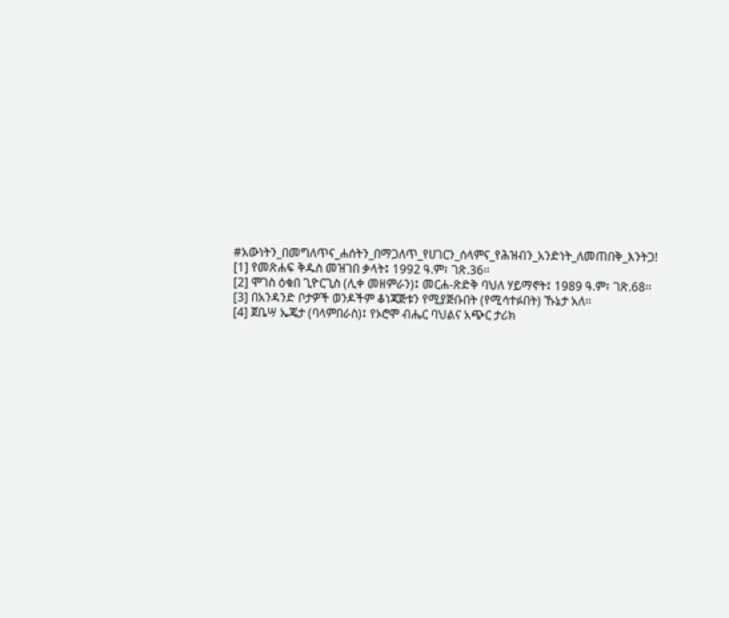#አውነትን_በመግለጥና_ሐሰትን_በማጋለጥ_የሀገርን_ሰላምና_የሕዝብን_አንድነት_ለመጠበቅ_እንትጋ!
[1] የመጽሐፍ ቅዱስ መዝገበ ቃላት፤ 1992 ዓ.ም፣ ገጽ.36፡፡
[2] ሞገስ ዕቁበ ጊዮርጊስ (ሊቀ መዘምራን)፤ መርሐ-ጽድቅ ባህለ ሃይማኖት፤ 1989 ዓ.ም፣ ገጽ.68፡፡
[3] በአንዳንድ ቦታዎች ወንዶችም ቆነጃጅቱን የሚያጅቡበት (የሚሳተፉበት) ኹኔታ አለ፡፡
[4] ጀቤሣ ኤጄታ (ባላምበራስ)፤ የኦሮሞ ብሔር ባህልና አጭር ታሪክ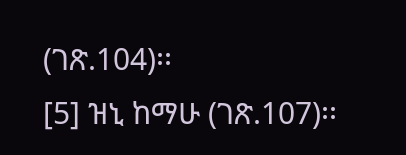(ገጽ.104)፡፡
[5] ዝኒ ከማሁ (ገጽ.107)፡፡